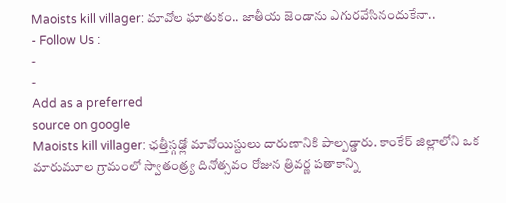Maoists kill villager: మావోల ఘాతుకం.. జాతీయ జెండాను ఎగురవేసినందుకేనా..
- Follow Us :
-
-
Add as a preferred
source on google
Maoists kill villager: ఛత్తీస్గఢ్లో మావోయిస్టులు దారుణానికి పాల్పడ్డారు. కాంకేర్ జిల్లాలోని ఒక మారుమూల గ్రామంలో స్వాతంత్ర్య దినోత్సవం రోజున త్రివర్ణ పతాకాన్ని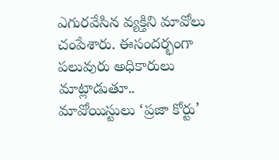ఎగురవేసిన వ్యక్తిని మావోలు చంపేశారు. ఈసందర్భంగా పలువురు అధికారులు మాట్లాడుతూ.. మావోయిస్టులు ‘ప్రజా కోర్టు’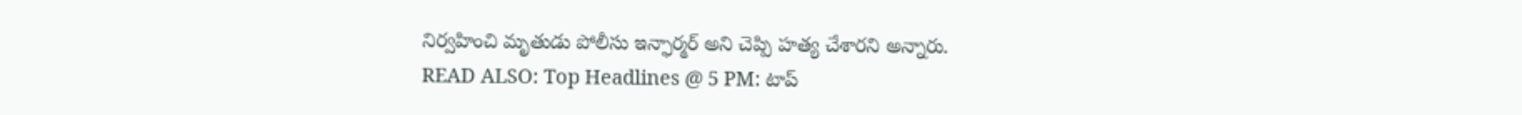నిర్వహించి మృతుడు పోలీసు ఇన్ఫార్మర్ అని చెప్పి హత్య చేశారని అన్నారు.
READ ALSO: Top Headlines @ 5 PM: టాప్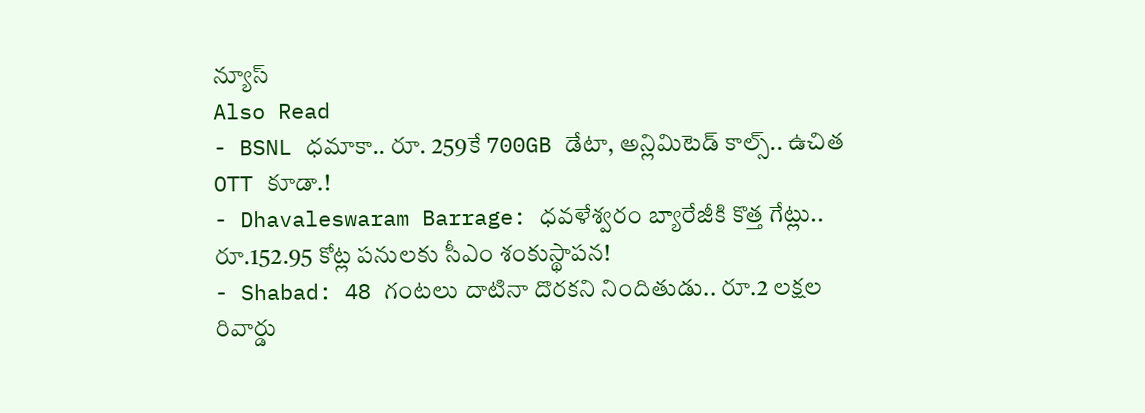న్యూస్
Also Read
- BSNL ధమాకా.. రూ. 259కే 700GB డేటా, అన్లిమిటెడ్ కాల్స్.. ఉచిత OTT కూడా.!
- Dhavaleswaram Barrage: ధవళేశ్వరం బ్యారేజీకి కొత్త గేట్లు.. రూ.152.95 కోట్ల పనులకు సీఎం శంకుస్థాపన!
- Shabad: 48 గంటలు దాటినా దొరకని నిందితుడు.. రూ.2 లక్షల రివార్డు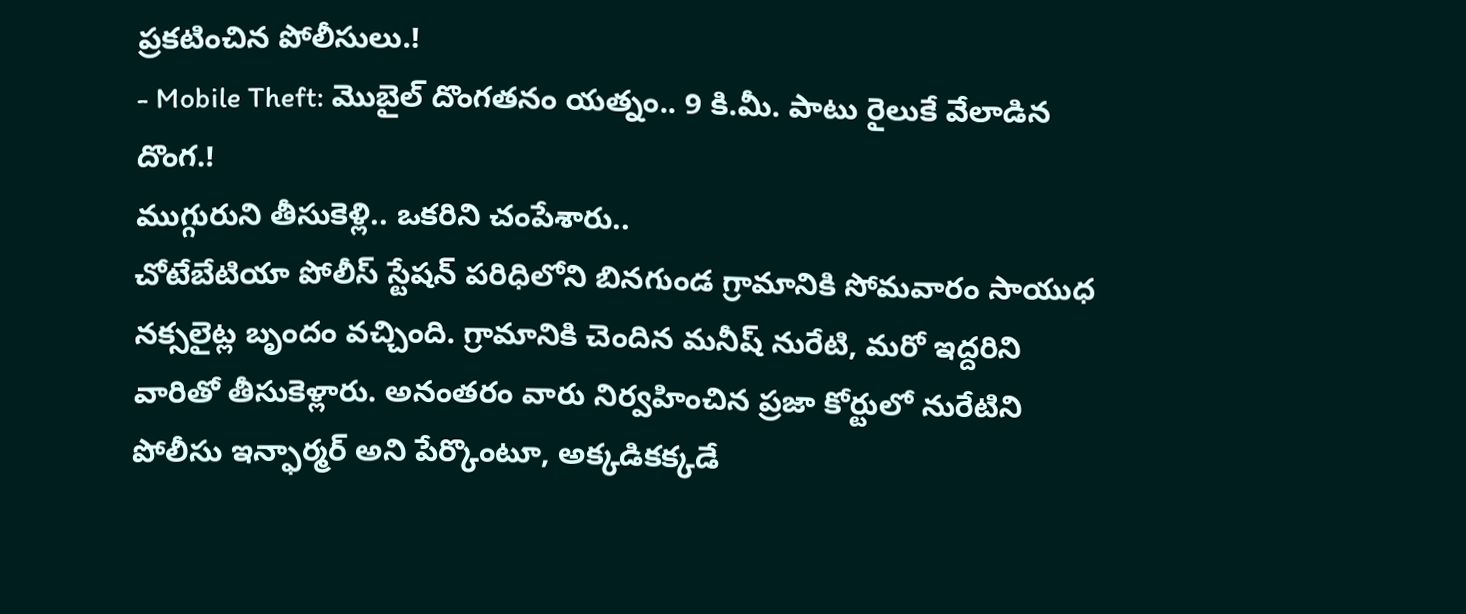ప్రకటించిన పోలీసులు.!
- Mobile Theft: మొబైల్ దొంగతనం యత్నం.. 9 కి.మీ. పాటు రైలుకే వేలాడిన దొంగ.!
ముగ్గురుని తీసుకెళ్లి.. ఒకరిని చంపేశారు..
చోటేబేటియా పోలీస్ స్టేషన్ పరిధిలోని బినగుండ గ్రామానికి సోమవారం సాయుధ నక్సలైట్ల బృందం వచ్చింది. గ్రామానికి చెందిన మనీష్ నురేటి, మరో ఇద్దరిని వారితో తీసుకెళ్లారు. అనంతరం వారు నిర్వహించిన ప్రజా కోర్టులో నురేటిని పోలీసు ఇన్ఫార్మర్ అని పేర్కొంటూ, అక్కడికక్కడే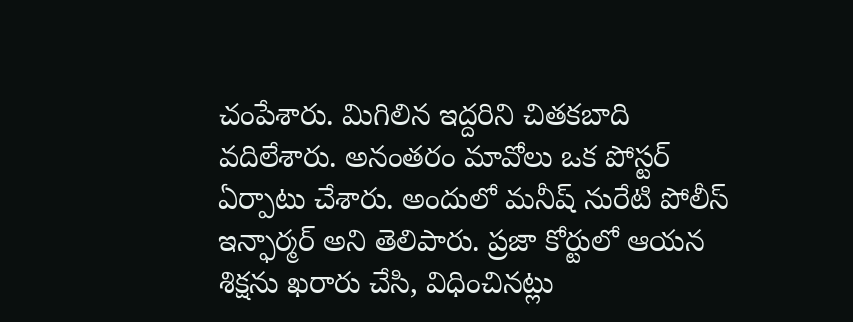చంపేశారు. మిగిలిన ఇద్దరిని చితకబాది వదిలేశారు. అనంతరం మావోలు ఒక పోస్టర్ ఏర్పాటు చేశారు. అందులో మనీష్ నురేటి పోలీస్ ఇన్ఫార్మర్ అని తెలిపారు. ప్రజా కోర్టులో ఆయన శిక్షను ఖరారు చేసి, విధించినట్లు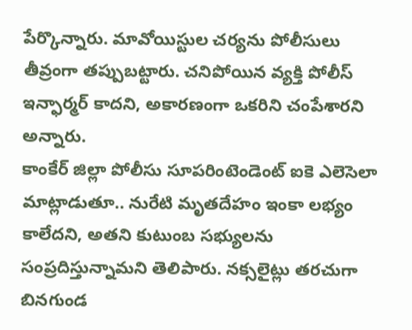పేర్కొన్నారు. మావోయిస్టుల చర్యను పోలీసులు తీవ్రంగా తప్పుబట్టారు. చనిపోయిన వ్యక్తి పోలీస్ ఇన్ఫార్మర్ కాదని, అకారణంగా ఒకరిని చంపేశారని అన్నారు.
కాంకేర్ జిల్లా పోలీసు సూపరింటెండెంట్ ఐకె ఎలెసెలా మాట్లాడుతూ.. నురేటి మృతదేహం ఇంకా లభ్యం కాలేదని, అతని కుటుంబ సభ్యులను సంప్రదిస్తున్నామని తెలిపారు. నక్సలైట్లు తరచుగా బినగుండ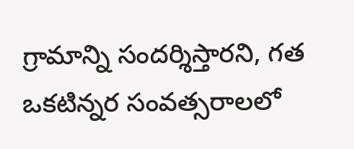గ్రామాన్ని సందర్శిస్తారని, గత ఒకటిన్నర సంవత్సరాలలో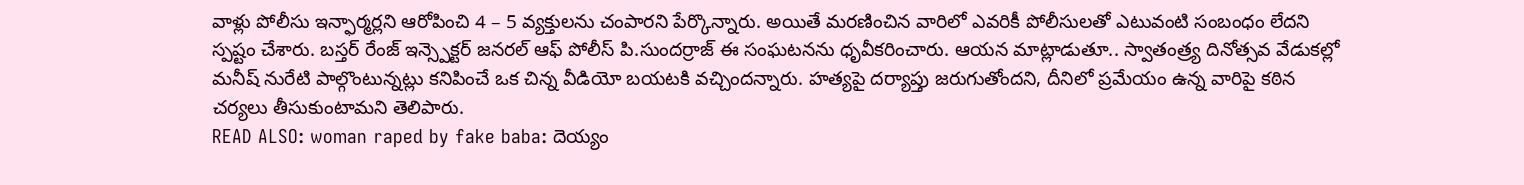వాళ్లు పోలీసు ఇన్ఫార్మర్లని ఆరోపించి 4 – 5 వ్యక్తులను చంపారని పేర్కొన్నారు. అయితే మరణించిన వారిలో ఎవరికీ పోలీసులతో ఎటువంటి సంబంధం లేదని స్పష్టం చేశారు. బస్తర్ రేంజ్ ఇన్స్పెక్టర్ జనరల్ ఆఫ్ పోలీస్ పి.సుందర్రాజ్ ఈ సంఘటనను ధృవీకరించారు. ఆయన మాట్లాడుతూ.. స్వాతంత్ర్య దినోత్సవ వేడుకల్లో మనీష్ నురేటి పాల్గొంటున్నట్లు కనిపించే ఒక చిన్న వీడియో బయటకి వచ్చిందన్నారు. హత్యపై దర్యాప్తు జరుగుతోందని, దీనిలో ప్రమేయం ఉన్న వారిపై కఠిన చర్యలు తీసుకుంటామని తెలిపారు.
READ ALSO: woman raped by fake baba: దెయ్యం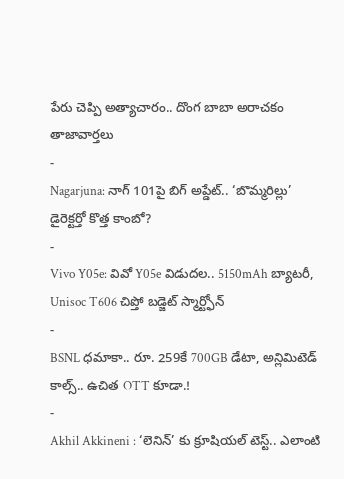పేరు చెప్పి అత్యాచారం.. దొంగ బాబా అరాచకం
తాజావార్తలు
-
Nagarjuna: నాగ్ 101పై బిగ్ అప్డేట్.. ‘బొమ్మరిల్లు’ డైరెక్టర్తో కొత్త కాంబో?
-
Vivo Y05e: వివో Y05e విడుదల.. 5150mAh బ్యాటరీ, Unisoc T606 చిప్తో బడ్జెట్ స్మార్ట్ఫోన్
-
BSNL ధమాకా.. రూ. 259కే 700GB డేటా, అన్లిమిటెడ్ కాల్స్.. ఉచిత OTT కూడా.!
-
Akhil Akkineni : ‘లెనిన్’ కు క్రూషియల్ టెస్ట్.. ఎలాంటి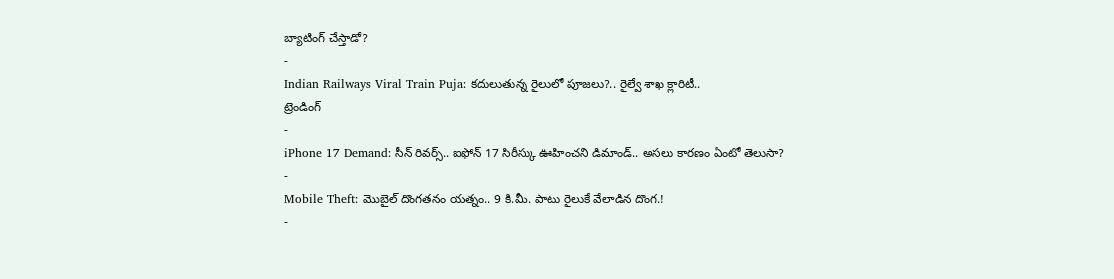బ్యాటింగ్ చేస్తాడో?
-
Indian Railways Viral Train Puja: కదులుతున్న రైలులో పూజలు?.. రైల్వే శాఖ క్లారిటీ..
ట్రెండింగ్
-
iPhone 17 Demand: సీన్ రివర్స్.. ఐఫోన్ 17 సిరీస్కు ఊహించని డిమాండ్.. అసలు కారణం ఏంటో తెలుసా?
-
Mobile Theft: మొబైల్ దొంగతనం యత్నం.. 9 కి.మీ. పాటు రైలుకే వేలాడిన దొంగ.!
-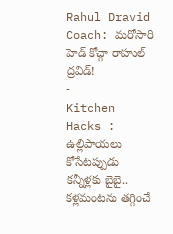Rahul Dravid Coach: మరోసారి హెడ్ కోచ్గా రాహుల్ ద్రవిడ్!
-
Kitchen Hacks : ఉల్లిపాయలు కోసేటప్పుడు కన్నీళ్లకు బైబై.. కళ్లమంటను తగ్గించే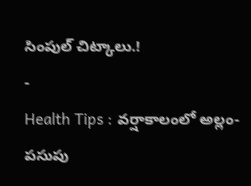సింపుల్ చిట్కాలు.!
-
Health Tips : వర్షాకాలంలో అల్లం-పసుపు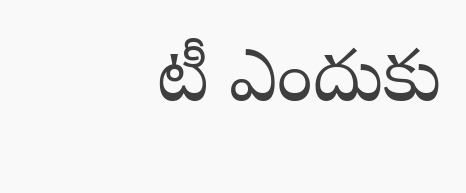టీ ఎందుకు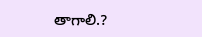తాగాలి.?